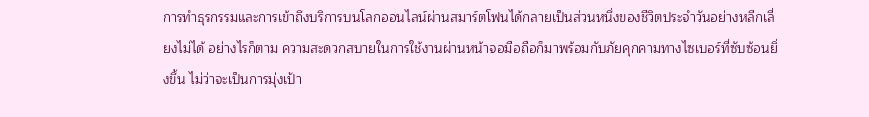การทำธุรกรรมและการเข้าถึงบริการบนโลกออนไลน์ผ่านสมาร์ตโฟนได้กลายเป็นส่วนหนึ่งของชีวิตประจำวันอย่างหลีกเลี่ยงไม่ได้ อย่างไรก็ตาม ความสะดวกสบายในการใช้งานผ่านหน้าจอมือถือก็มาพร้อมกับภัยคุกคามทางไซเบอร์ที่ซับซ้อนยิ่งขึ้น ไม่ว่าจะเป็นการมุ่งเป้า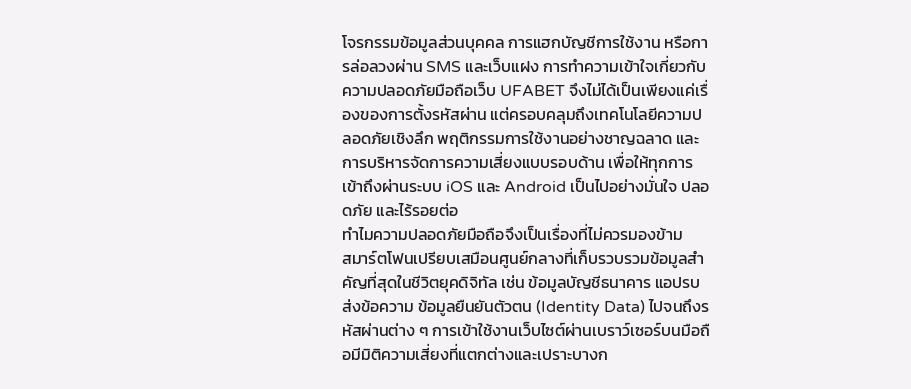โจรกรรมข้อมูลส่วนบุคคล การแฮกบัญชีการใช้งาน หรือการล่อลวงผ่าน SMS และเว็บแฝง การทำความเข้าใจเกี่ยวกับ ความปลอดภัยมือถือเว็บ UFABET จึงไม่ได้เป็นเพียงแค่เรื่องของการตั้งรหัสผ่าน แต่ครอบคลุมถึงเทคโนโลยีความปลอดภัยเชิงลึก พฤติกรรมการใช้งานอย่างชาญฉลาด และการบริหารจัดการความเสี่ยงแบบรอบด้าน เพื่อให้ทุกการเข้าถึงผ่านระบบ iOS และ Android เป็นไปอย่างมั่นใจ ปลอดภัย และไร้รอยต่อ
ทำไมความปลอดภัยมือถือจึงเป็นเรื่องที่ไม่ควรมองข้าม
สมาร์ตโฟนเปรียบเสมือนศูนย์กลางที่เก็บรวบรวมข้อมูลสำคัญที่สุดในชีวิตยุคดิจิทัล เช่น ข้อมูลบัญชีธนาคาร แอปรบส่งข้อความ ข้อมูลยืนยันตัวตน (Identity Data) ไปจนถึงรหัสผ่านต่าง ๆ การเข้าใช้งานเว็บไซต์ผ่านเบราว์เซอร์บนมือถือมีมิติความเสี่ยงที่แตกต่างและเปราะบางก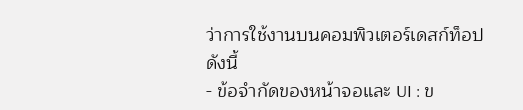ว่าการใช้งานบนคอมพิวเตอร์เดสก์ท็อป ดังนี้
- ข้อจำกัดของหน้าจอและ UI : ข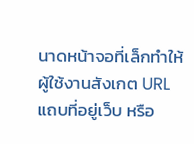นาดหน้าจอที่เล็กทำให้ผู้ใช้งานสังเกต URL แถบที่อยู่เว็บ หรือ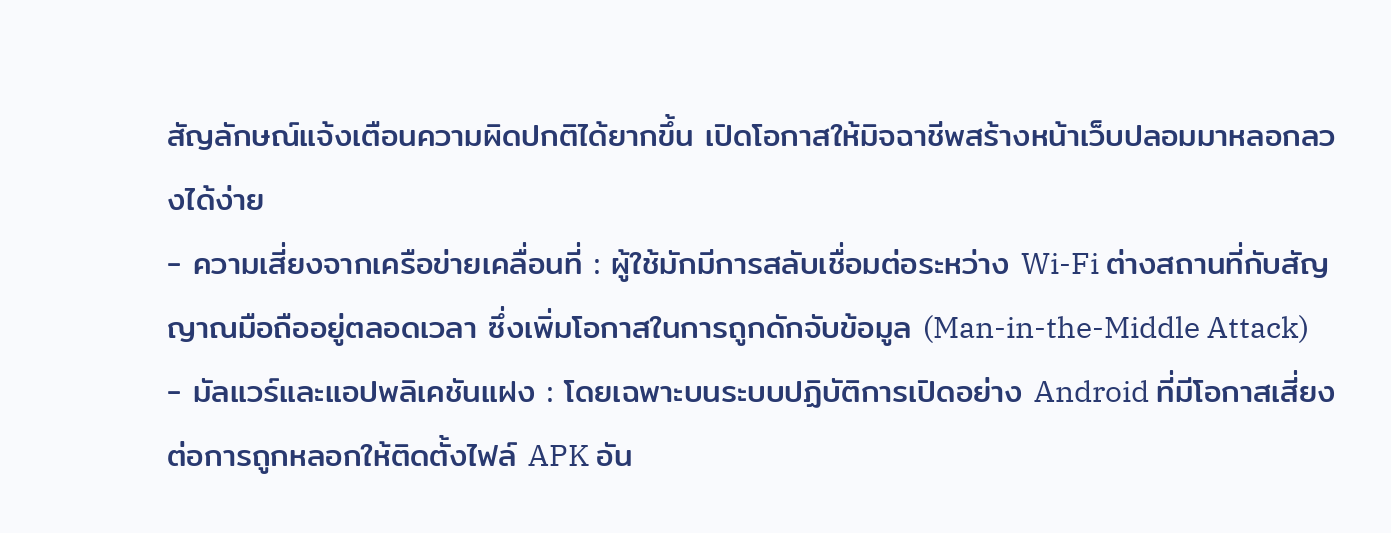สัญลักษณ์แจ้งเตือนความผิดปกติได้ยากขึ้น เปิดโอกาสให้มิจฉาชีพสร้างหน้าเว็บปลอมมาหลอกลวงได้ง่าย
- ความเสี่ยงจากเครือข่ายเคลื่อนที่ : ผู้ใช้มักมีการสลับเชื่อมต่อระหว่าง Wi-Fi ต่างสถานที่กับสัญญาณมือถืออยู่ตลอดเวลา ซึ่งเพิ่มโอกาสในการถูกดักจับข้อมูล (Man-in-the-Middle Attack)
- มัลแวร์และแอปพลิเคชันแฝง : โดยเฉพาะบนระบบปฏิบัติการเปิดอย่าง Android ที่มีโอกาสเสี่ยงต่อการถูกหลอกให้ติดตั้งไฟล์ APK อัน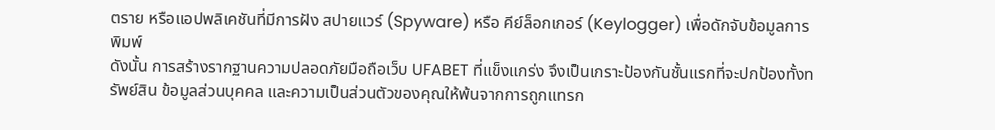ตราย หรือแอปพลิเคชันที่มีการฝัง สปายแวร์ (Spyware) หรือ คีย์ล็อกเกอร์ (Keylogger) เพื่อดักจับข้อมูลการพิมพ์
ดังนั้น การสร้างรากฐานความปลอดภัยมือถือเว็บ UFABET ที่แข็งแกร่ง จึงเป็นเกราะป้องกันชั้นแรกที่จะปกป้องทั้งทรัพย์สิน ข้อมูลส่วนบุคคล และความเป็นส่วนตัวของคุณให้พ้นจากการถูกแทรก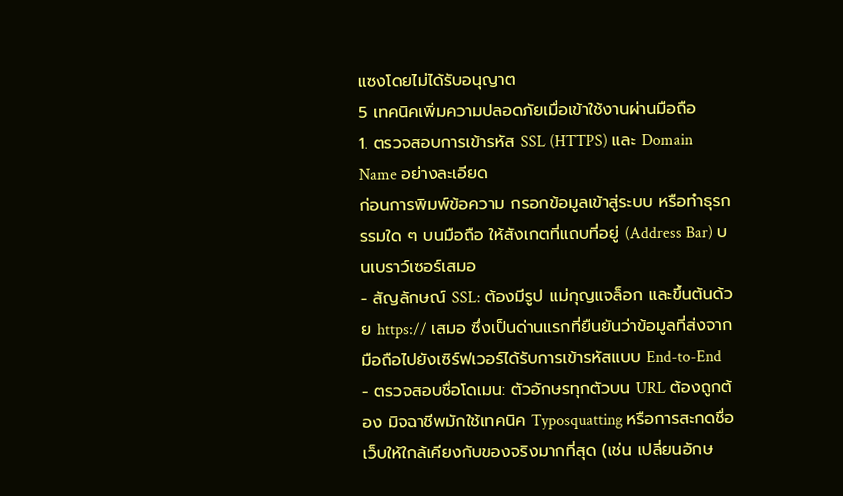แซงโดยไม่ได้รับอนุญาต
5 เทคนิคเพิ่มความปลอดภัยเมื่อเข้าใช้งานผ่านมือถือ
1. ตรวจสอบการเข้ารหัส SSL (HTTPS) และ Domain Name อย่างละเอียด
ก่อนการพิมพ์ข้อความ กรอกข้อมูลเข้าสู่ระบบ หรือทำธุรกรรมใด ๆ บนมือถือ ให้สังเกตที่แถบที่อยู่ (Address Bar) บนเบราว์เซอร์เสมอ
- สัญลักษณ์ SSL: ต้องมีรูป แม่กุญแจล็อก และขึ้นต้นด้วย https:// เสมอ ซึ่งเป็นด่านแรกที่ยืนยันว่าข้อมูลที่ส่งจากมือถือไปยังเซิร์ฟเวอร์ได้รับการเข้ารหัสแบบ End-to-End
- ตรวจสอบชื่อโดเมน: ตัวอักษรทุกตัวบน URL ต้องถูกต้อง มิจฉาชีพมักใช้เทคนิค Typosquatting หรือการสะกดชื่อเว็บให้ใกล้เคียงกับของจริงมากที่สุด (เช่น เปลี่ยนอักษ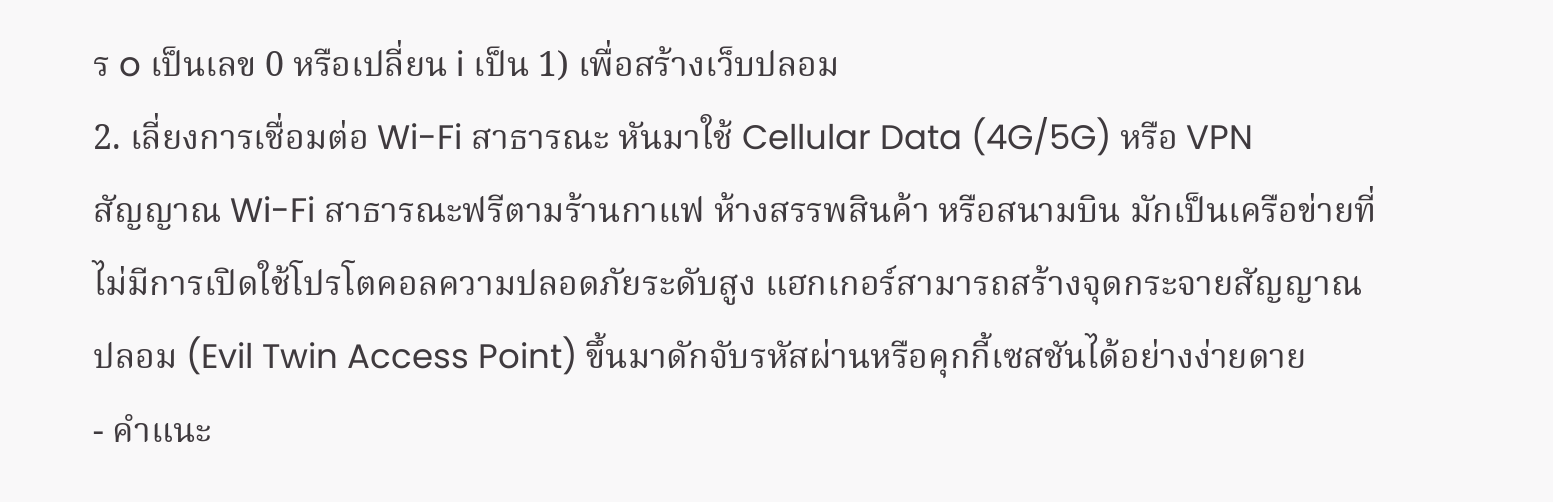ร o เป็นเลข 0 หรือเปลี่ยน i เป็น 1) เพื่อสร้างเว็บปลอม
2. เลี่ยงการเชื่อมต่อ Wi-Fi สาธารณะ หันมาใช้ Cellular Data (4G/5G) หรือ VPN
สัญญาณ Wi-Fi สาธารณะฟรีตามร้านกาแฟ ห้างสรรพสินค้า หรือสนามบิน มักเป็นเครือข่ายที่ไม่มีการเปิดใช้โปรโตคอลความปลอดภัยระดับสูง แฮกเกอร์สามารถสร้างจุดกระจายสัญญาณปลอม (Evil Twin Access Point) ขึ้นมาดักจับรหัสผ่านหรือคุกกี้เซสชันได้อย่างง่ายดาย
- คำแนะ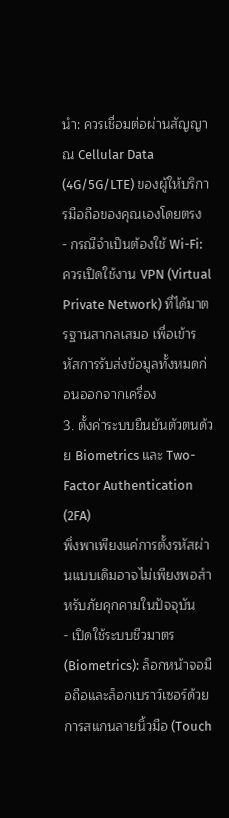นำ: ควรเชื่อมต่อผ่านสัญญาณ Cellular Data (4G/5G/LTE) ของผู้ให้บริการมือถือของคุณเองโดยตรง
- กรณีจำเป็นต้องใช้ Wi-Fi: ควรเปิดใช้งาน VPN (Virtual Private Network) ที่ได้มาตรฐานสากลเสมอ เพื่อเข้ารหัสการรับส่งข้อมูลทั้งหมดก่อนออกจากเครื่อง
3. ตั้งค่าระบบยืนยันตัวตนด้วย Biometrics และ Two-Factor Authentication (2FA)
พึ่งพาเพียงแค่การตั้งรหัสผ่านแบบเดิมอาจไม่เพียงพอสำหรับภัยคุกคามในปัจจุบัน
- เปิดใช้ระบบชีวมาตร (Biometrics): ล็อกหน้าจอมือถือและล็อกเบราว์เซอร์ด้วยการสแกนลายนิ้วมือ (Touch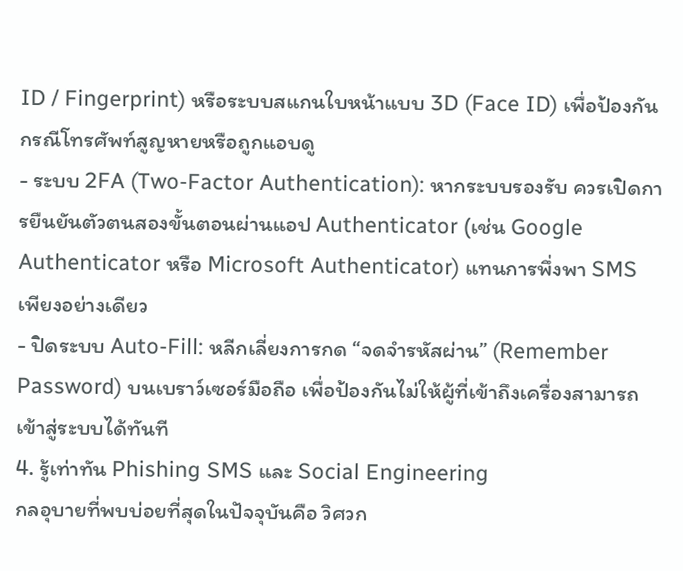ID / Fingerprint) หรือระบบสแกนใบหน้าแบบ 3D (Face ID) เพื่อป้องกันกรณีโทรศัพท์สูญหายหรือถูกแอบดู
- ระบบ 2FA (Two-Factor Authentication): หากระบบรองรับ ควรเปิดการยืนยันตัวตนสองขั้นตอนผ่านแอป Authenticator (เช่น Google Authenticator หรือ Microsoft Authenticator) แทนการพึ่งพา SMS เพียงอย่างเดียว
- ปิดระบบ Auto-Fill: หลีกเลี่ยงการกด “จดจำรหัสผ่าน” (Remember Password) บนเบราว์เซอร์มือถือ เพื่อป้องกันไม่ให้ผู้ที่เข้าถึงเครื่องสามารถเข้าสู่ระบบได้ทันที
4. รู้เท่าทัน Phishing SMS และ Social Engineering
กลอุบายที่พบบ่อยที่สุดในปัจจุบันคือ วิศวก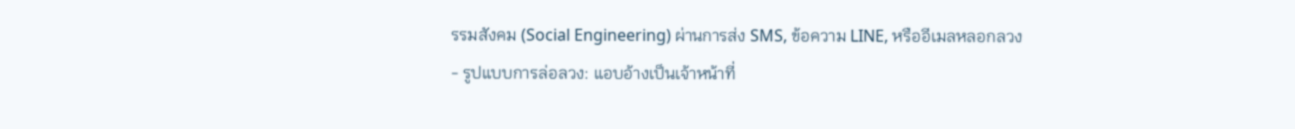รรมสังคม (Social Engineering) ผ่านการส่ง SMS, ข้อความ LINE, หรืออีเมลหลอกลวง
- รูปแบบการล่อลวง: แอบอ้างเป็นเจ้าหน้าที่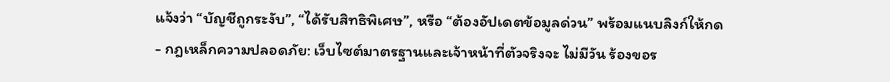แจ้งว่า “บัญชีถูกระงับ”, “ได้รับสิทธิพิเศษ”, หรือ “ต้องอัปเดตข้อมูลด่วน” พร้อมแนบลิงก์ให้กด
- กฎเหล็กความปลอดภัย: เว็บไซต์มาตรฐานและเจ้าหน้าที่ตัวจริงจะ ไม่มีวัน ร้องขอร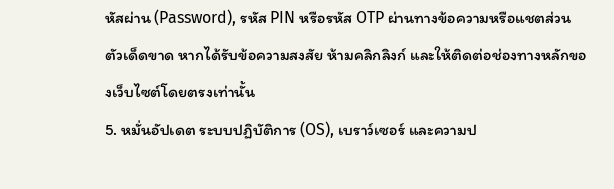หัสผ่าน (Password), รหัส PIN หรือรหัส OTP ผ่านทางข้อความหรือแชตส่วนตัวเด็ดขาด หากได้รับข้อความสงสัย ห้ามคลิกลิงก์ และให้ติดต่อช่องทางหลักของเว็บไซต์โดยตรงเท่านั้น
5. หมั่นอัปเดต ระบบปฏิบัติการ (OS), เบราว์เซอร์ และความป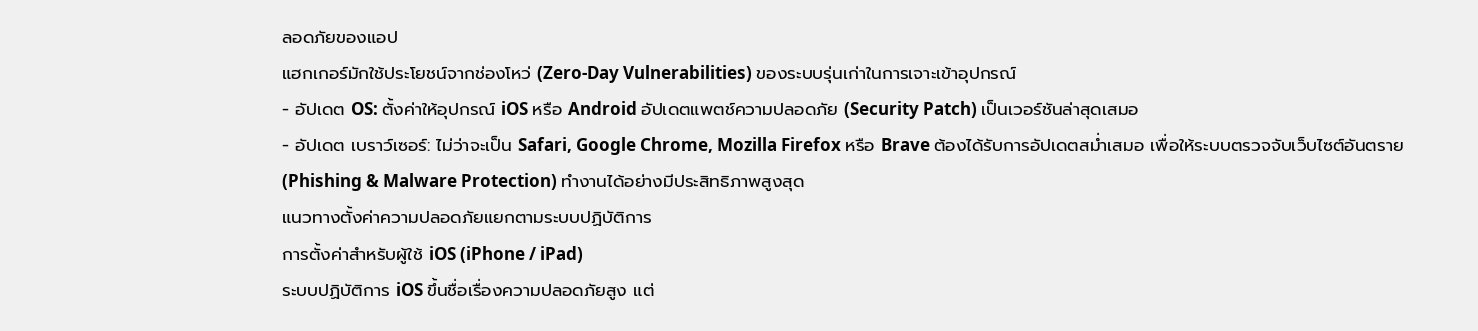ลอดภัยของแอป
แฮกเกอร์มักใช้ประโยชน์จากช่องโหว่ (Zero-Day Vulnerabilities) ของระบบรุ่นเก่าในการเจาะเข้าอุปกรณ์
- อัปเดต OS: ตั้งค่าให้อุปกรณ์ iOS หรือ Android อัปเดตแพตช์ความปลอดภัย (Security Patch) เป็นเวอร์ชันล่าสุดเสมอ
- อัปเดต เบราว์เซอร์: ไม่ว่าจะเป็น Safari, Google Chrome, Mozilla Firefox หรือ Brave ต้องได้รับการอัปเดตสม่ำเสมอ เพื่อให้ระบบตรวจจับเว็บไซต์อันตราย (Phishing & Malware Protection) ทำงานได้อย่างมีประสิทธิภาพสูงสุด
แนวทางตั้งค่าความปลอดภัยแยกตามระบบปฏิบัติการ
การตั้งค่าสำหรับผู้ใช้ iOS (iPhone / iPad)
ระบบปฏิบัติการ iOS ขึ้นชื่อเรื่องความปลอดภัยสูง แต่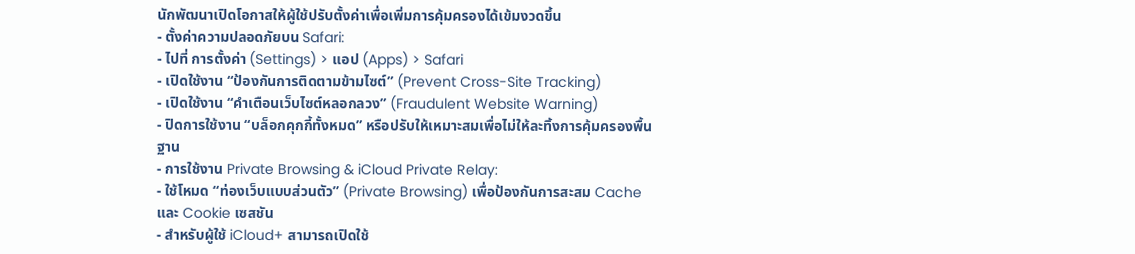นักพัฒนาเปิดโอกาสให้ผู้ใช้ปรับตั้งค่าเพื่อเพิ่มการคุ้มครองได้เข้มงวดขึ้น
- ตั้งค่าความปลอดภัยบน Safari:
- ไปที่ การตั้งค่า (Settings) > แอป (Apps) > Safari
- เปิดใช้งาน “ป้องกันการติดตามข้ามไซต์” (Prevent Cross-Site Tracking)
- เปิดใช้งาน “คำเตือนเว็บไซต์หลอกลวง” (Fraudulent Website Warning)
- ปิดการใช้งาน “บล็อกคุกกี้ทั้งหมด” หรือปรับให้เหมาะสมเพื่อไม่ให้ละทิ้งการคุ้มครองพื้นฐาน
- การใช้งาน Private Browsing & iCloud Private Relay:
- ใช้โหมด “ท่องเว็บแบบส่วนตัว” (Private Browsing) เพื่อป้องกันการสะสม Cache และ Cookie เซสชัน
- สำหรับผู้ใช้ iCloud+ สามารถเปิดใช้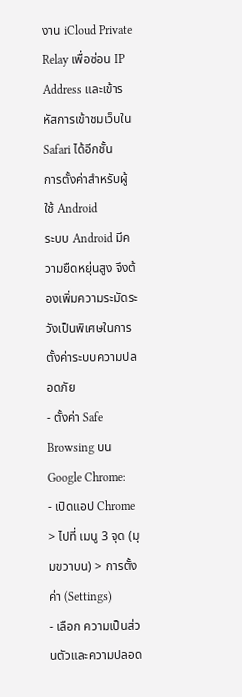งาน iCloud Private Relay เพื่อซ่อน IP Address และเข้ารหัสการเข้าชมเว็บใน Safari ได้อีกชั้น
การตั้งค่าสำหรับผู้ใช้ Android
ระบบ Android มีความยืดหยุ่นสูง จึงต้องเพิ่มความระมัดระวังเป็นพิเศษในการตั้งค่าระบบความปลอดภัย
- ตั้งค่า Safe Browsing บน Google Chrome:
- เปิดแอป Chrome > ไปที่ เมนู 3 จุด (มุมขวาบน) > การตั้งค่า (Settings)
- เลือก ความเป็นส่วนตัวและความปลอด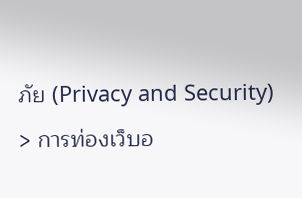ภัย (Privacy and Security) > การท่องเว็บอ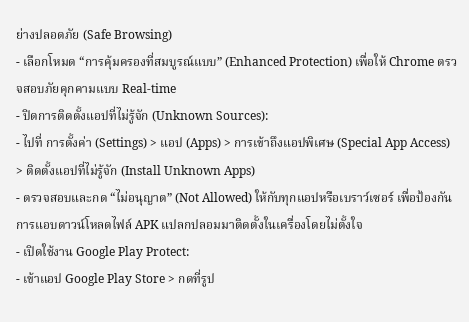ย่างปลอดภัย (Safe Browsing)
- เลือกโหมด “การคุ้มครองที่สมบูรณ์แบบ” (Enhanced Protection) เพื่อให้ Chrome ตรวจสอบภัยคุกคามแบบ Real-time
- ปิดการติดตั้งแอปที่ไม่รู้จัก (Unknown Sources):
- ไปที่ การตั้งค่า (Settings) > แอป (Apps) > การเข้าถึงแอปพิเศษ (Special App Access) > ติดตั้งแอปที่ไม่รู้จัก (Install Unknown Apps)
- ตรวจสอบและกด “ไม่อนุญาต” (Not Allowed) ให้กับทุกแอปหรือเบราว์เซอร์ เพื่อป้องกันการแอบดาวน์โหลดไฟล์ APK แปลกปลอมมาติดตั้งในเครื่องโดยไม่ตั้งใจ
- เปิดใช้งาน Google Play Protect:
- เข้าแอป Google Play Store > กดที่รูป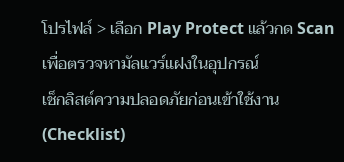โปรไฟล์ > เลือก Play Protect แล้วกด Scan เพื่อตรวจหามัลแวร์แฝงในอุปกรณ์
เช็กลิสต์ความปลอดภัยก่อนเข้าใช้งาน (Checklist)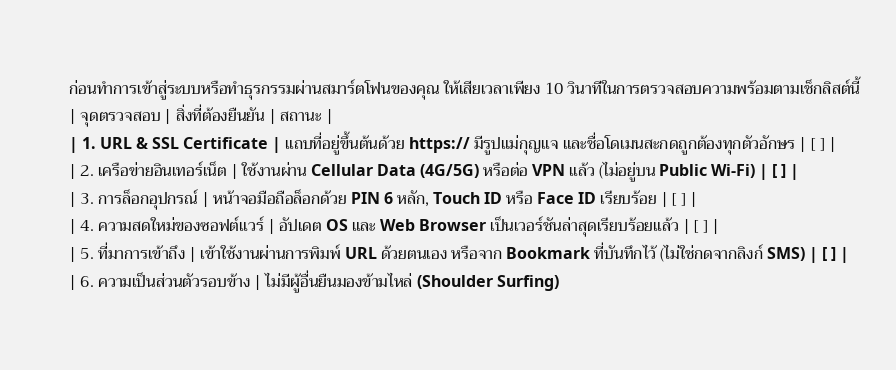ก่อนทำการเข้าสู่ระบบหรือทำธุรกรรมผ่านสมาร์ตโฟนของคุณ ให้เสียเวลาเพียง 10 วินาทีในการตรวจสอบความพร้อมตามเช็กลิสต์นี้
| จุดตรวจสอบ | สิ่งที่ต้องยืนยัน | สถานะ |
| 1. URL & SSL Certificate | แถบที่อยู่ขึ้นต้นด้วย https:// มีรูปแม่กุญแจ และชื่อโดเมนสะกดถูกต้องทุกตัวอักษร | [ ] |
| 2. เครือข่ายอินเทอร์เน็ต | ใช้งานผ่าน Cellular Data (4G/5G) หรือต่อ VPN แล้ว (ไม่อยู่บน Public Wi-Fi) | [ ] |
| 3. การล็อกอุปกรณ์ | หน้าจอมือถือล็อกด้วย PIN 6 หลัก, Touch ID หรือ Face ID เรียบร้อย | [ ] |
| 4. ความสดใหม่ของซอฟต์แวร์ | อัปเดต OS และ Web Browser เป็นเวอร์ชันล่าสุดเรียบร้อยแล้ว | [ ] |
| 5. ที่มาการเข้าถึง | เข้าใช้งานผ่านการพิมพ์ URL ด้วยตนเอง หรือจาก Bookmark ที่บันทึกไว้ (ไม่ใช่กดจากลิงก์ SMS) | [ ] |
| 6. ความเป็นส่วนตัวรอบข้าง | ไม่มีผู้อื่นยืนมองข้ามไหล่ (Shoulder Surfing)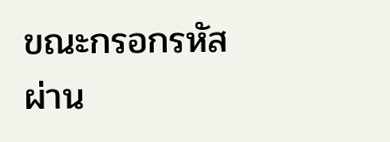ขณะกรอกรหัสผ่าน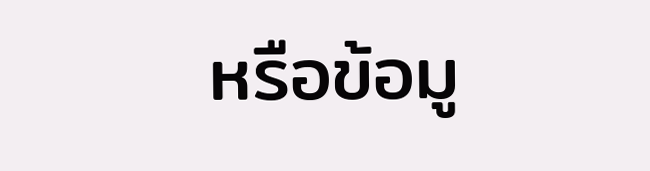หรือข้อมู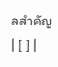ลสำคัญ | [ ] |